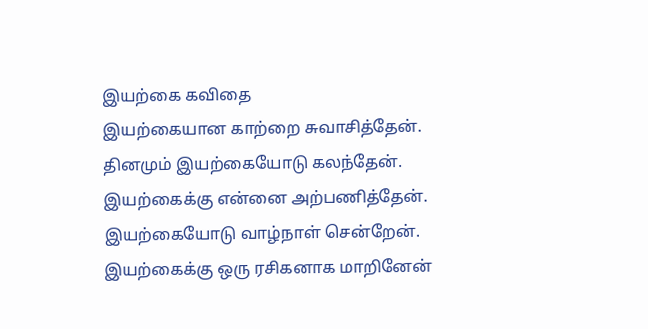இயற்கை கவிதை
இயற்கையான காற்றை சுவாசித்தேன்.
தினமும் இயற்கையோடு கலந்தேன்.
இயற்கைக்கு என்னை அற்பணித்தேன்.
இயற்கையோடு வாழ்நாள் சென்றேன்.
இயற்கைக்கு ஒரு ரசிகனாக மாறினேன்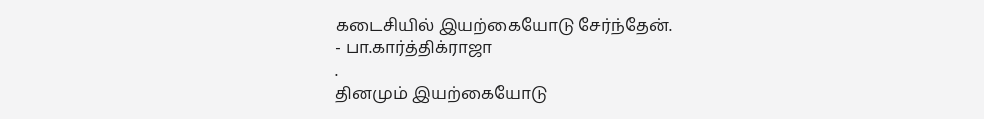கடைசியில் இயற்கையோடு சேர்ந்தேன்.
- பா.கார்த்திக்ராஜா
.
தினமும் இயற்கையோடு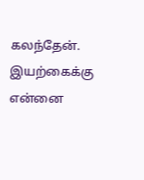கலந்தேன்.
இயற்கைக்கு என்னை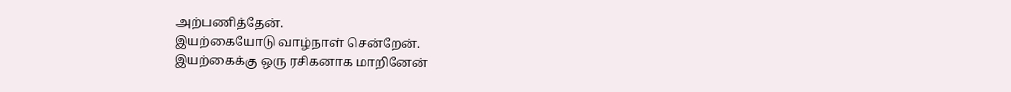அற்பணித்தேன்.
இயற்கையோடு வாழ்நாள் சென்றேன்.
இயற்கைக்கு ஒரு ரசிகனாக மாறினேன்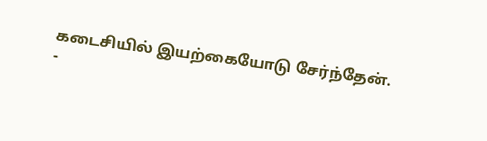கடைசியில் இயற்கையோடு சேர்ந்தேன்.
-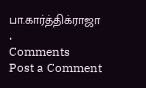பா.கார்த்திக்ராஜா
.
Comments
Post a Comment